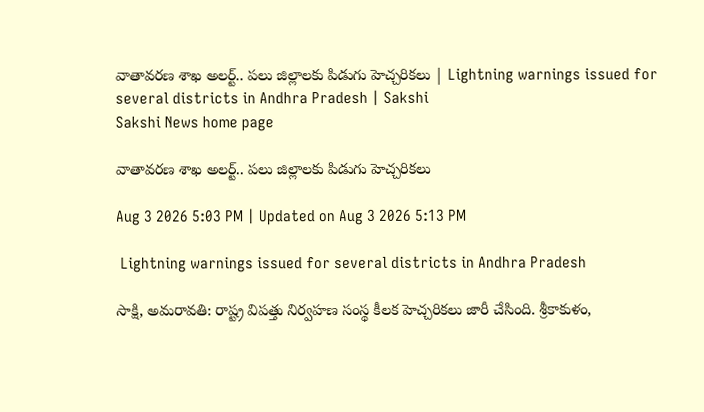వాతావరణ శాఖ అలర్ట్.. పలు జిల్లాలకు పిడుగు హెచ్చరికలు | Lightning warnings issued for several districts in Andhra Pradesh | Sakshi
Sakshi News home page

వాతావరణ శాఖ అలర్ట్.. పలు జిల్లాలకు పిడుగు హెచ్చరికలు

Aug 3 2026 5:03 PM | Updated on Aug 3 2026 5:13 PM

 Lightning warnings issued for several districts in Andhra Pradesh

సాక్షి, అమరావతి: రాష్ట్ర విపత్తు నిర్వహణ సంస్థ కీలక హెచ్చరికలు జారీ చేసింది. శ్రీకాకుళం,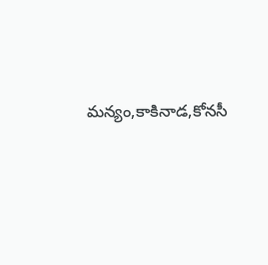మన్యం,కాకినాడ,కోనసీ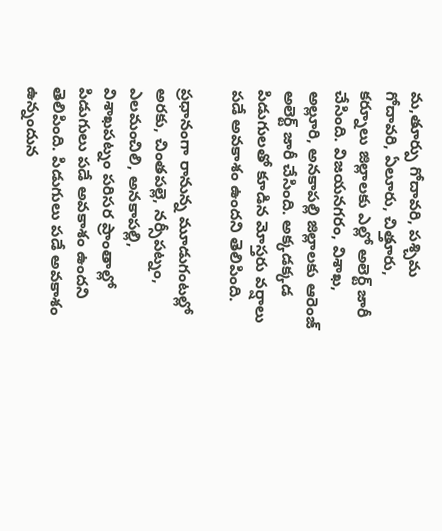మ,తూర్పు గోదావరి, పశ్చిమ గోదావరి, ఏలూరు, చిత్తూరు, కర్నూలు జిల్లాలకు ఎల్లో అలెర్ట్ జారీ చేసింది. విజయనగరం, విశాఖ, అల్లూరి, అనకాపల్లి జిల్లాలకు ఆరెంజ్ అలెర్ట్ జారీ చేసింది. అక్కడక్కడ  పిడుగులతో కూడిన మోస్తరు వర్షాలు పడే అవకాశం ఉందని తెలిపింది.

ప్రధానంగా రానున్న మూడుగంటల్లో అరకు, చింతపల్లె, నర్సీపట్నం, ఎలమంచిలి, అనకాపల్లి, విశాఖపట్నం పరిసర ప్రాంతాల్లో పిడుగులు పడే అవకాశం ఉందని తెలిపింది. పిడుగులు పడే అవకాశం ఉన్నందున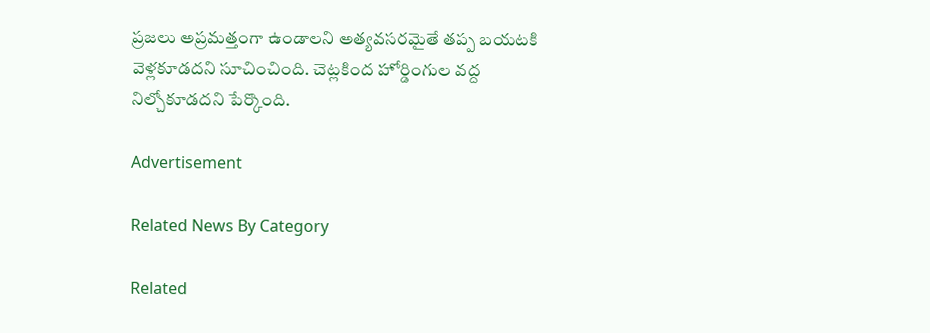ప్రజలు అప్రమత్తంగా ఉండాలని అత్యవసరమైతే తప్ప బయటకి వెళ్లకూడదని సూచించింది. చెట్లకింద హోర్డింగుల వ‍ద్ద నిల్చోకూడదని పేర్కొంది.

Advertisement

Related News By Category

Related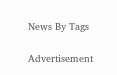News By Tags

Advertisement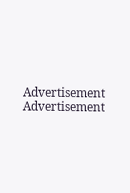Advertisement
Advertisement